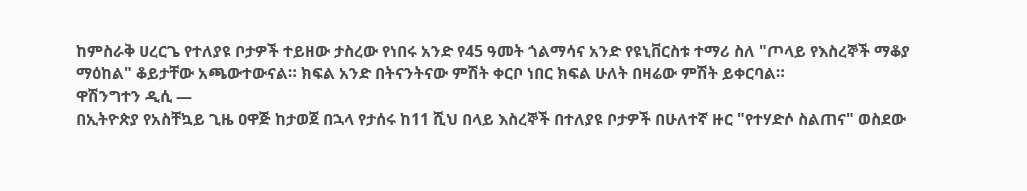ከምስራቅ ሀረርጌ የተለያዩ ቦታዎች ተይዘው ታስረው የነበሩ አንድ የ45 ዓመት ጎልማሳና አንድ የዩኒቨርስቱ ተማሪ ስለ "ጦላይ የእስረኞች ማቆያ ማዕከል" ቆይታቸው አጫውተውናል። ክፍል አንድ በትናንትናው ምሽት ቀርቦ ነበር ክፍል ሁለት በዛሬው ምሽት ይቀርባል።
ዋሽንግተን ዲሲ —
በኢትዮጵያ የአስቸኳይ ጊዜ ዐዋጅ ከታወጀ በኋላ የታሰሩ ከ11 ሺህ በላይ እስረኞች በተለያዩ ቦታዎች በሁለተኛ ዙር "የተሃድሶ ስልጠና" ወስደው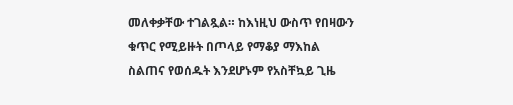መለቀቃቸው ተገልጿል። ከእነዚህ ውስጥ የበዛውን ቁጥር የሚይዙት በጦላይ የማቆያ ማእከል ስልጠና የወሰዱት እንደሆኑም የአስቸኳይ ጊዜ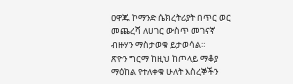ዐዋጁ ኮማንድ ሴክረትሪያት በጥር ወር መጨረሻ ለሀገር ውስጥ መገናኛ ብዙሃን ማስታወቁ ይታወሳል።
ጽዮን ግርማ ከዚህ ከጦላይ ማቆያ ማዕከል የተለቀቁ ሁለት እስረኞችን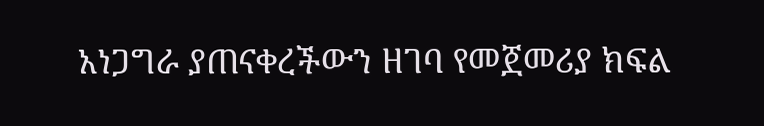አነጋግራ ያጠናቀረችውን ዘገባ የመጀመሪያ ክፍል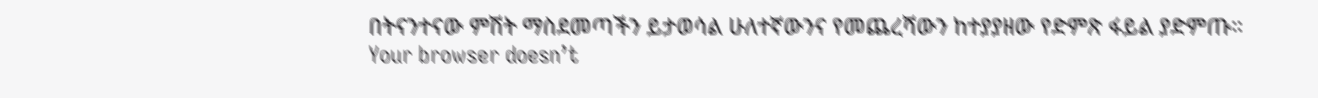በትናንተናው ምሽት ማስደመጣችን ይታወሳል ሁለተኛውንና የመጨረሻውን ከተያያዘው የድምጽ ፋይል ያድምጡ።
Your browser doesn’t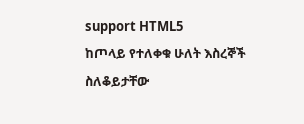support HTML5
ከጦላይ የተለቀቁ ሁለት እስረኞች ስለቆይታቸው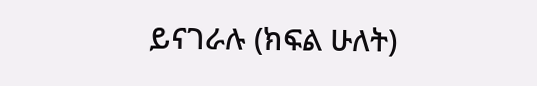ይናገራሉ (ክፍል ሁለት)